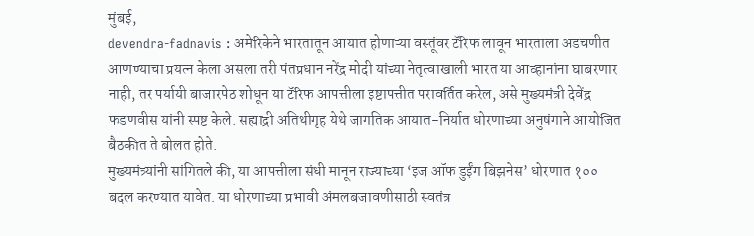मुंबई,
devendra-fadnavis : अमेरिकेने भारतातून आयात होणाऱ्या वस्तूंवर टॅरिफ लावून भारताला अडचणीत आणण्याचा प्रयत्न केला असला तरी पंतप्रधान नरेंद्र मोदी यांच्या नेतृत्वाखाली भारत या आव्हानांना घाबरणार नाही, तर पर्यायी बाजारपेठ शोधून या टॅरिफ आपत्तीला इष्टापत्तीत परावर्तित करेल, असे मुख्यमंत्री देवेंद्र फडणवीस यांनी स्पष्ट केले. सह्याद्री अतिथीगृह येथे जागतिक आयात-निर्यात धोरणाच्या अनुषंगाने आयोजित बैठकीत ते बोलत होते.
मुख्यमंत्र्यांनी सांगितले की, या आपत्तीला संधी मानून राज्याच्या ‘इज ऑफ डुईंग बिझनेस’ धोरणात १०० बदल करण्यात यावेत. या धोरणाच्या प्रभावी अंमलबजावणीसाठी स्वतंत्र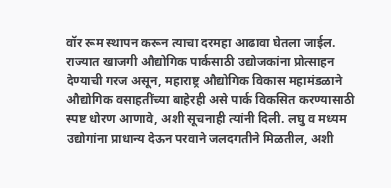वॉर रूम स्थापन करून त्याचा दरमहा आढावा घेतला जाईल. राज्यात खाजगी औद्योगिक पार्कसाठी उद्योजकांना प्रोत्साहन देण्याची गरज असून, महाराष्ट्र औद्योगिक विकास महामंडळाने औद्योगिक वसाहतींच्या बाहेरही असे पार्क विकसित करण्यासाठी स्पष्ट धोरण आणावे, अशी सूचनाही त्यांनी दिली. लघु व मध्यम उद्योगांना प्राधान्य देऊन परवाने जलदगतीने मिळतील, अशी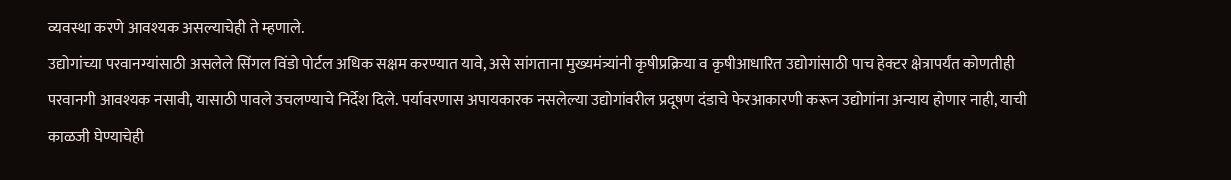व्यवस्था करणे आवश्यक असल्याचेही ते म्हणाले.
उद्योगांच्या परवानग्यांसाठी असलेले सिंगल विंडो पोर्टल अधिक सक्षम करण्यात यावे, असे सांगताना मुख्यमंत्र्यांनी कृषीप्रक्रिया व कृषीआधारित उद्योगांसाठी पाच हेक्टर क्षेत्रापर्यंत कोणतीही परवानगी आवश्यक नसावी, यासाठी पावले उचलण्याचे निर्देश दिले. पर्यावरणास अपायकारक नसलेल्या उद्योगांवरील प्रदूषण दंडाचे फेरआकारणी करून उद्योगांना अन्याय होणार नाही, याची काळजी घेण्याचेही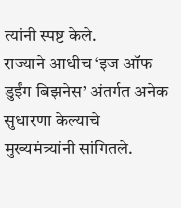त्यांनी स्पष्ट केले.
राज्याने आधीच ‘इज ऑफ डुईंग बिझनेस’ अंतर्गत अनेक सुधारणा केल्याचे मुख्यमंत्र्यांनी सांगितले.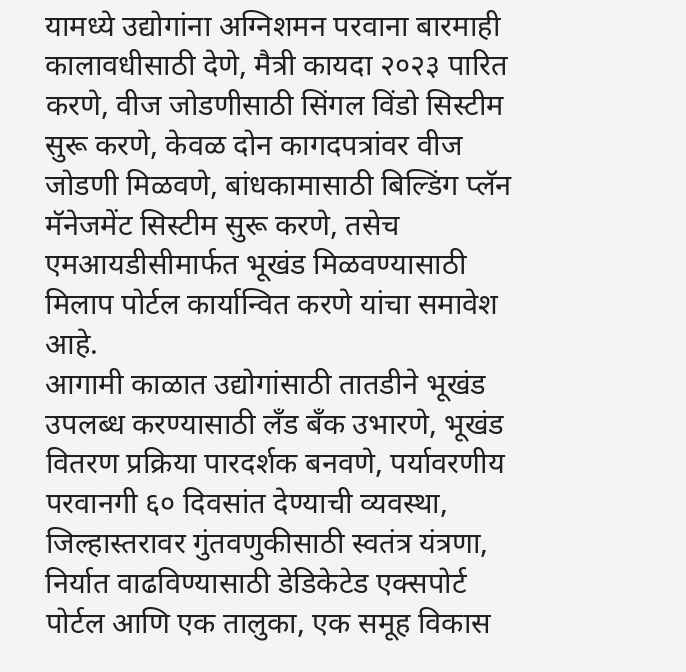यामध्ये उद्योगांना अग्निशमन परवाना बारमाही कालावधीसाठी देणे, मैत्री कायदा २०२३ पारित करणे, वीज जोडणीसाठी सिंगल विंडो सिस्टीम सुरू करणे, केवळ दोन कागदपत्रांवर वीज जोडणी मिळवणे, बांधकामासाठी बिल्डिंग प्लॅन मॅनेजमेंट सिस्टीम सुरू करणे, तसेच एमआयडीसीमार्फत भूखंड मिळवण्यासाठी मिलाप पोर्टल कार्यान्वित करणे यांचा समावेश आहे.
आगामी काळात उद्योगांसाठी तातडीने भूखंड उपलब्ध करण्यासाठी लँड बँक उभारणे, भूखंड वितरण प्रक्रिया पारदर्शक बनवणे, पर्यावरणीय परवानगी ६० दिवसांत देण्याची व्यवस्था, जिल्हास्तरावर गुंतवणुकीसाठी स्वतंत्र यंत्रणा, निर्यात वाढविण्यासाठी डेडिकेटेड एक्सपोर्ट पोर्टल आणि एक तालुका, एक समूह विकास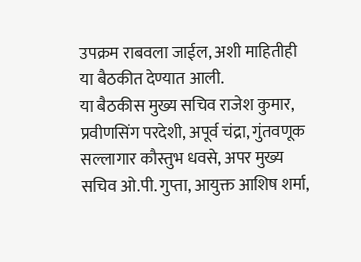उपक्रम राबवला जाईल, अशी माहितीही या बैठकीत देण्यात आली.
या बैठकीस मुख्य सचिव राजेश कुमार, प्रवीणसिंग परदेशी, अपूर्व चंद्रा, गुंतवणूक सल्लागार कौस्तुभ धवसे, अपर मुख्य सचिव ओ.पी. गुप्ता, आयुक्त आशिष शर्मा,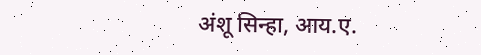अंशू सिन्हा, आय.ए.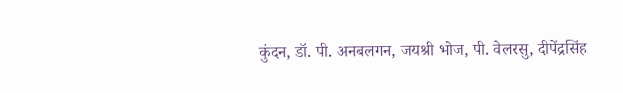कुंदन, डॉ. पी. अनबलगन, जयश्री भोज, पी. वेलरसु, दीपेंद्रसिंह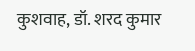कुशवाह, डॉ. शरद कुमार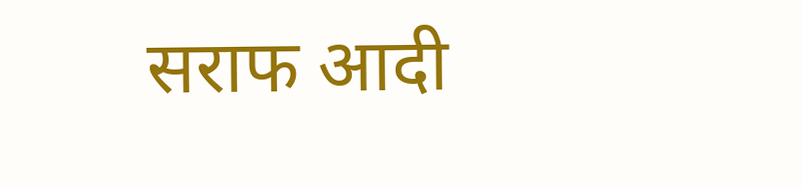सराफ आदी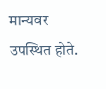मान्यवर उपस्थित होते.